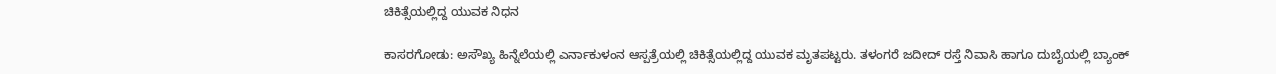ಚಿಕಿತ್ಸೆಯಲ್ಲಿದ್ದ ಯುವಕ ನಿಧನ

ಕಾಸರಗೋಡು: ಅಸೌಖ್ಯ ಹಿನ್ನೆಲೆಯಲ್ಲಿ ಎರ್ನಾಕುಳಂನ ಆಸ್ಪತ್ರೆಯಲ್ಲಿ ಚಿಕಿತ್ಸೆಯಲ್ಲಿದ್ದ ಯುವಕ ಮೃತಪಟ್ಟರು. ತಳಂಗರೆ ಜದೀದ್ ರಸ್ತೆ ನಿವಾಸಿ ಹಾಗೂ ದುಬೈಯಲ್ಲಿ ಬ್ಯಾಂಕ್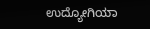ಉದ್ಯೋಗಿಯಾ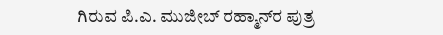ಗಿರುವ ಪಿ.ಎ. ಮುಜೀಬ್ ರಹ್ಮಾನ್‌ರ ಪುತ್ರ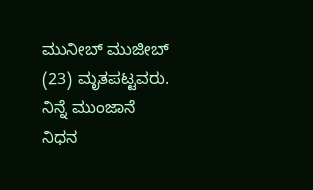ಮುನೀಬ್ ಮುಜೀಬ್ (23) ಮೃತಪಟ್ಟವರು. ನಿನ್ನೆ ಮುಂಜಾನೆ ನಿಧನ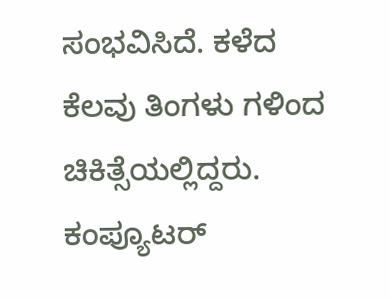ಸಂಭವಿಸಿದೆ. ಕಳೆದ ಕೆಲವು ತಿಂಗಳು ಗಳಿಂದ ಚಿಕಿತ್ಸೆಯಲ್ಲಿದ್ದರು. ಕಂಪ್ಯೂಟರ್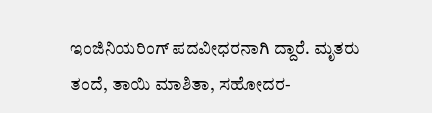ಇಂಜಿನಿಯರಿಂಗ್ ಪದವೀಧರನಾಗಿ ದ್ದಾರೆ. ಮೃತರು ತಂದೆ, ತಾಯಿ ಮಾಶಿತಾ, ಸಹೋದರ-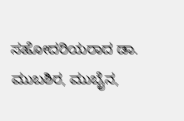ಸಹೋದರಿಯರಾದ ಡಾ. ಮುಬಶಿರ, ಮುಬೈನ,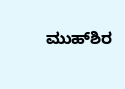ಮುಹ್‌ಶಿರ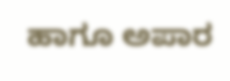ಹಾಗೂ ಅಪಾರ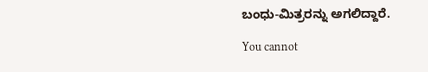ಬಂಧು-ಮಿತ್ರರನ್ನು ಅಗಲಿದ್ದಾರೆ.

You cannot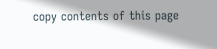copy contents of this page